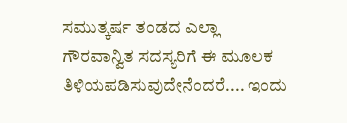ಸಮುತ್ಕರ್ಷ ತಂಡದ ಎಲ್ಲಾ ಗೌರವಾನ್ವಿತ ಸದಸ್ಯರಿಗೆ ಈ ಮೂಲಕ ತಿಳಿಯಪಡಿಸುವುದೇನೆಂದರೆ.... ಇಂದು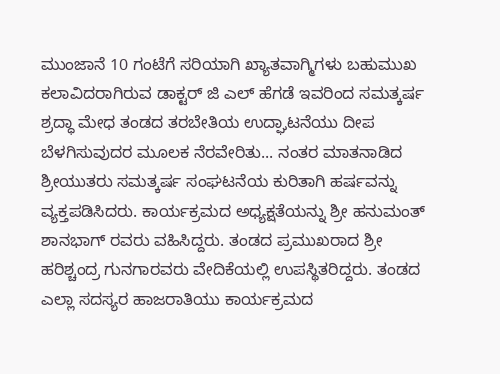ಮುಂಜಾನೆ 10 ಗಂಟೆಗೆ ಸರಿಯಾಗಿ ಖ್ಯಾತವಾಗ್ಮಿಗಳು ಬಹುಮುಖ ಕಲಾವಿದರಾಗಿರುವ ಡಾಕ್ಟರ್ ಜಿ ಎಲ್ ಹೆಗಡೆ ಇವರಿಂದ ಸಮತ್ಕರ್ಷ ಶ್ರದ್ಧಾ ಮೇಧ ತಂಡದ ತರಬೇತಿಯ ಉದ್ಘಾಟನೆಯು ದೀಪ ಬೆಳಗಿಸುವುದರ ಮೂಲಕ ನೆರವೇರಿತು... ನಂತರ ಮಾತನಾಡಿದ ಶ್ರೀಯುತರು ಸಮತ್ಕರ್ಷ ಸಂಘಟನೆಯ ಕುರಿತಾಗಿ ಹರ್ಷವನ್ನು ವ್ಯಕ್ತಪಡಿಸಿದರು. ಕಾರ್ಯಕ್ರಮದ ಅಧ್ಯಕ್ಷತೆಯನ್ನು ಶ್ರೀ ಹನುಮಂತ್ ಶಾನಭಾಗ್ ರವರು ವಹಿಸಿದ್ದರು. ತಂಡದ ಪ್ರಮುಖರಾದ ಶ್ರೀ ಹರಿಶ್ಚಂದ್ರ ಗುನಗಾರವರು ವೇದಿಕೆಯಲ್ಲಿ ಉಪಸ್ಥಿತರಿದ್ದರು. ತಂಡದ ಎಲ್ಲಾ ಸದಸ್ಯರ ಹಾಜರಾತಿಯು ಕಾರ್ಯಕ್ರಮದ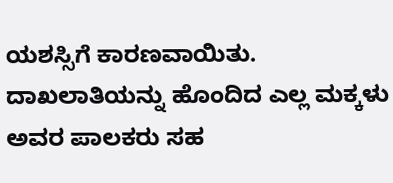ಯಶಸ್ಸಿಗೆ ಕಾರಣವಾಯಿತು. ದಾಖಲಾತಿಯನ್ನು ಹೊಂದಿದ ಎಲ್ಲ ಮಕ್ಕಳು ಅವರ ಪಾಲಕರು ಸಹ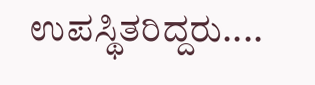ಉಪಸ್ಥಿತರಿದ್ದರು....